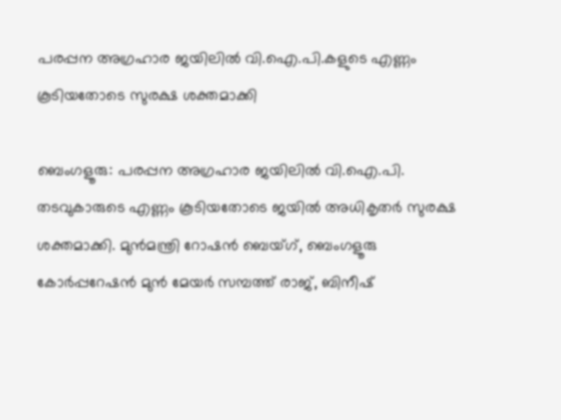പരപ്പന അഗ്രഹാര ജയിലിൽ വി.ഐ.പി.കളുടെ എണ്ണം കൂടിയതോടെ സുരക്ഷ ശക്തമാക്കി

ബെംഗളൂരു: പരപ്പന അഗ്രഹാര ജയിലിൽ വി.ഐ.പി. തടവുകാരുടെ എണ്ണം കൂടിയതോടെ ജയിൽ അധികൃതർ സുരക്ഷ ശക്തമാക്കി. മുൻമന്ത്രി റോഷൻ ബെയ്ഗ്, ബെംഗളൂരു കോർപ്പറേഷൻ മുൻ മേയർ സമ്പത്ത് രാജ്, ബിനീഷ്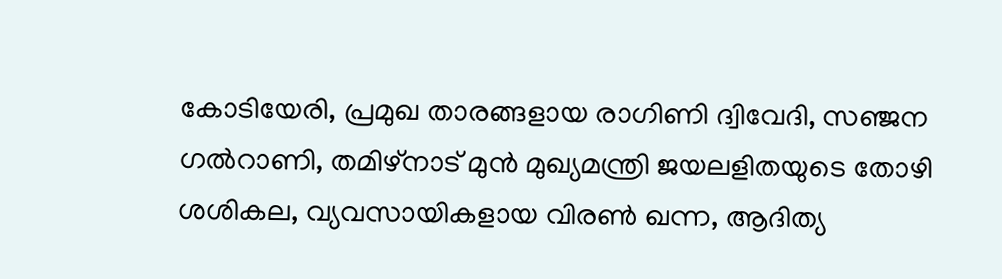കോടിയേരി, പ്രമുഖ താരങ്ങളായ രാഗിണി ദ്വിവേദി, സഞ്ജന ഗൽറാണി, തമിഴ്‌നാട് മുൻ മുഖ്യമന്ത്രി ജയലളിതയുടെ തോഴി ശശികല, വ്യവസായികളായ വിരൺ ഖന്ന, ആദിത്യ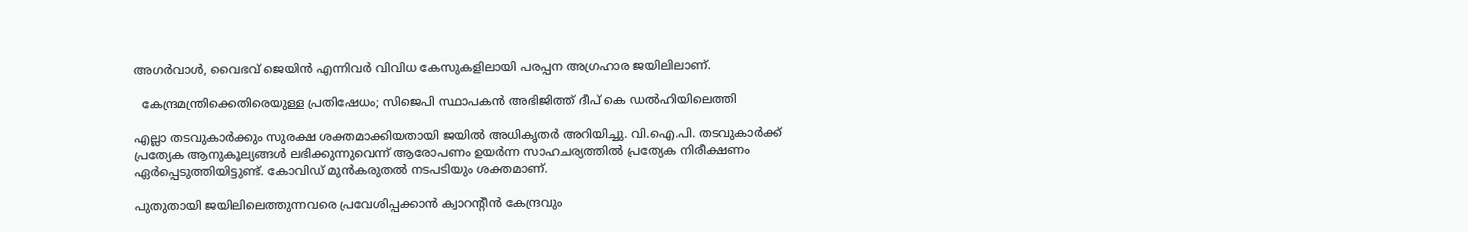അഗർവാൾ, വൈഭവ് ജെയിൻ എന്നിവർ വിവിധ കേസുകളിലായി പരപ്പന അഗ്രഹാര ജയിലിലാണ്.

  കേന്ദ്രമന്ത്രിക്കെതിരെയുള്ള പ്രതിഷേധം; സിജെപി സ്ഥാപകൻ അഭിജിത്ത് ദീപ് കെ ഡൽഹിയിലെത്തി

എല്ലാ തടവുകാർക്കും സുരക്ഷ ശക്തമാക്കിയതായി ജയിൽ അധികൃതർ അറിയിച്ചു. വി.ഐ.പി. തടവുകാർക്ക് പ്രത്യേക ആനുകൂല്യങ്ങൾ ലഭിക്കുന്നുവെന്ന് ആരോപണം ഉയർന്ന സാഹചര്യത്തിൽ പ്രത്യേക നിരീക്ഷണം ഏർപ്പെടുത്തിയിട്ടുണ്ട്. കോവിഡ് മുൻകരുതൽ നടപടിയും ശക്തമാണ്.

പുതുതായി ജയിലിലെത്തുന്നവരെ പ്രവേശിപ്പക്കാൻ ക്വാറന്റീൻ കേന്ദ്രവും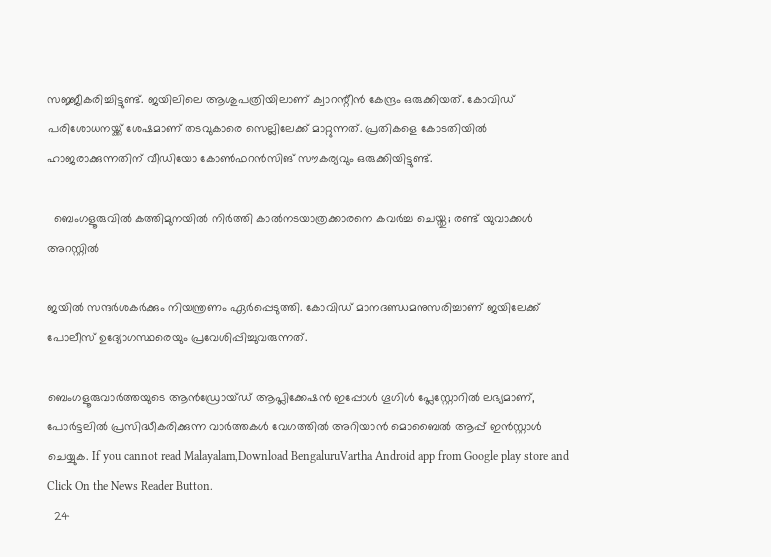സജ്ജീകരിച്ചിട്ടുണ്ട്. ജയിലിലെ ആശുപത്രിയിലാണ് ക്വാറന്റീൻ കേന്ദ്രം ഒരുക്കിയത്. കോവിഡ് പരിശോധനയ്ക്ക് ശേഷമാണ് തടവുകാരെ സെല്ലിലേക്ക് മാറ്റുന്നത്. പ്രതികളെ കോടതിയിൽ ഹാജരാക്കുന്നതിന് വീഡിയോ കോൺഫറൻസിങ് സൗകര്യവും ഒരുക്കിയിട്ടുണ്ട്.

  ബെംഗളൂരുവിൽ കത്തിമുനയിൽ നിർത്തി കാൽനടയാത്രക്കാരനെ കവർച്ച ചെയ്തു; രണ്ട് യുവാക്കൾ അറസ്റ്റിൽ

ജയിൽ സന്ദർശകർക്കും നിയന്ത്രണം ഏർപ്പെടുത്തി. കോവിഡ് മാനദണ്ഡമനുസരിച്ചാണ് ജയിലേക്ക് പോലീസ് ഉദ്യോഗസ്ഥരെയും പ്രവേശിപ്പിച്ചുവരുന്നത്.

ബെംഗളൂരുവാർത്തയുടെ ആൻഡ്രോയ്ഡ് ആപ്ലിക്കേഷൻ ഇപ്പോൾ ഗൂഗിൾ പ്ലേസ്റ്റോറിൽ ലഭ്യമാണ്, പോർട്ടലിൽ പ്രസിദ്ധീകരിക്കുന്ന വാർത്തകൾ വേഗത്തിൽ അറിയാൻ മൊബൈൽ ആപ്പ് ഇൻസ്റ്റാൾ ചെയ്യുക. If you cannot read Malayalam,Download BengaluruVartha Android app from Google play store and Click On the News Reader Button.
  24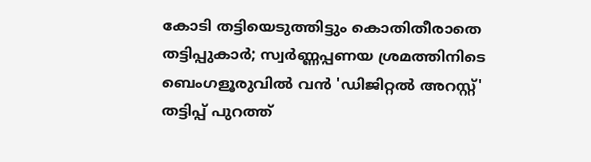കോടി തട്ടിയെടുത്തിട്ടും കൊതിതീരാതെ തട്ടിപ്പുകാർ; സ്വർണ്ണപ്പണയ ശ്രമത്തിനിടെ ബെംഗളൂരുവിൽ വൻ 'ഡിജിറ്റൽ അറസ്റ്റ്' തട്ടിപ്പ് പുറത്ത്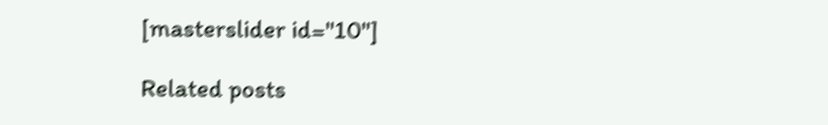[masterslider id="10"]

Related posts